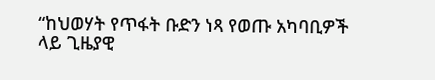“ከህወሃት የጥፋት ቡድን ነጻ የወጡ አካባቢዎች ላይ ጊዜያዊ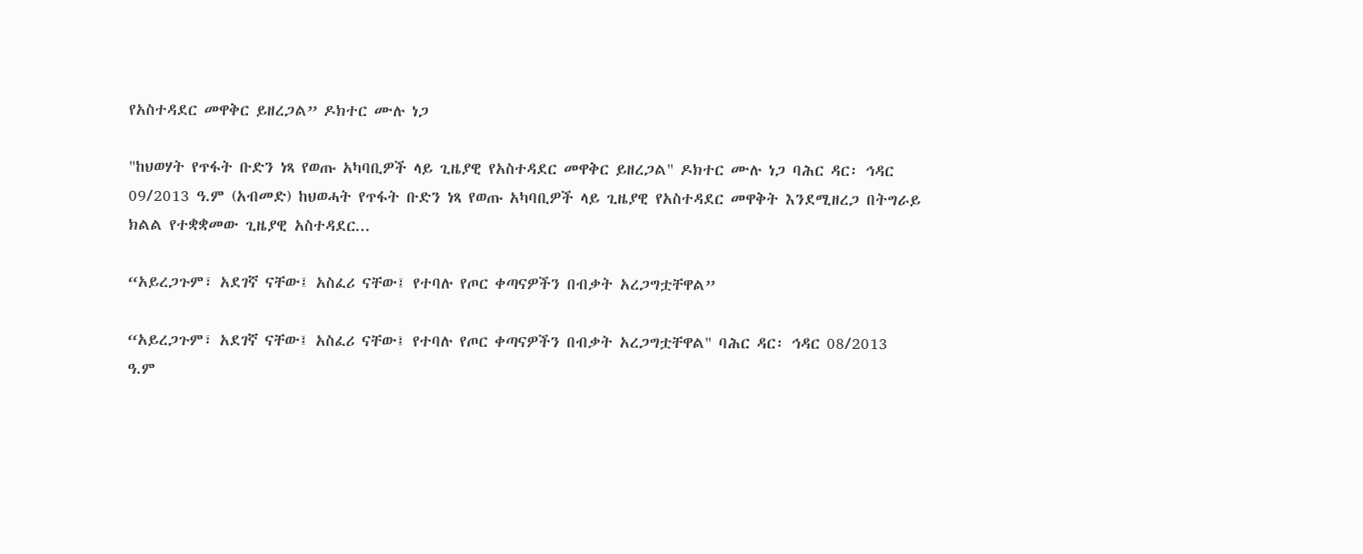የአስተዳደር መዋቅር ይዘረጋል” ዶክተር ሙሉ ነጋ

"ከህወሃት የጥፋት ቡድን ነጻ የወጡ አካባቢዎች ላይ ጊዜያዊ የአስተዳደር መዋቅር ይዘረጋል" ዶክተር ሙሉ ነጋ ባሕር ዳር፡ ኅዳር 09/2013 ዓ.ም (አብመድ) ከህወሓት የጥፋት ቡድን ነጻ የወጡ አካባቢዎች ላይ ጊዜያዊ የአስተዳደር መዋቅት እንደሚዘረጋ በትግራይ ክልል የተቋቋመው ጊዜያዊ አስተዳደር...

“አይረጋጉም፣ አደገኛ ናቸው፤ አስፈሪ ናቸው፤ የተባሉ የጦር ቀጣናዎችን በብቃት አረጋግቷቸዋል”

“አይረጋጉም፣ አደገኛ ናቸው፤ አስፈሪ ናቸው፤ የተባሉ የጦር ቀጣናዎችን በብቃት አረጋግቷቸዋል" ባሕር ዳር፡ ኅዳር 08/2013 ዓ.ም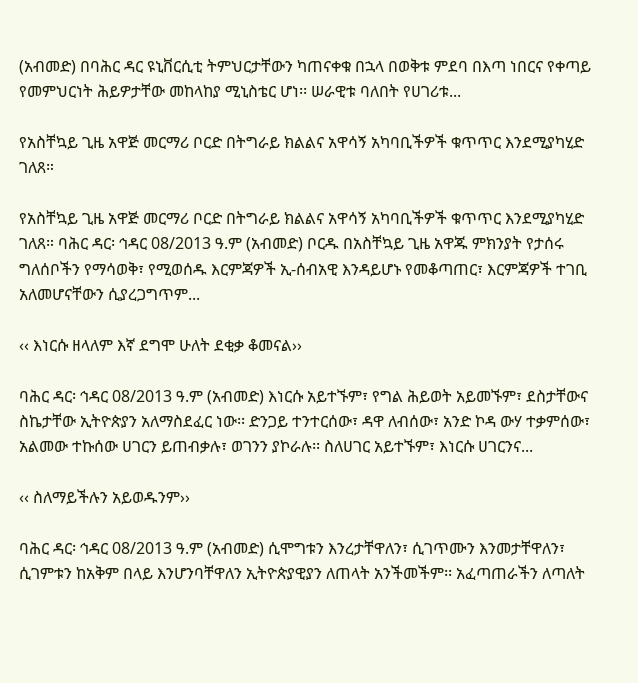(አብመድ) በባሕር ዳር ዩኒቨርሲቲ ትምህርታቸውን ካጠናቀቁ በኋላ በወቅቱ ምደባ በእጣ ነበርና የቀጣይ የመምህርነት ሕይዎታቸው መከላከያ ሚኒስቴር ሆነ፡፡ ሠራዊቱ ባለበት የሀገሪቱ...

የአስቸኳይ ጊዜ አዋጅ መርማሪ ቦርድ በትግራይ ክልልና አዋሳኝ አካባቢችዎች ቁጥጥር እንደሚያካሂድ ገለጸ።

የአስቸኳይ ጊዜ አዋጅ መርማሪ ቦርድ በትግራይ ክልልና አዋሳኝ አካባቢችዎች ቁጥጥር እንደሚያካሂድ ገለጸ። ባሕር ዳር፡ ኅዳር 08/2013 ዓ.ም (አብመድ) ቦርዱ በአስቸኳይ ጊዜ አዋጁ ምክንያት የታሰሩ ግለሰቦችን የማሳወቅ፣ የሚወሰዱ እርምጃዎች ኢ-ሰብአዊ እንዳይሆኑ የመቆጣጠር፣ እርምጃዎች ተገቢ አለመሆናቸውን ሲያረጋግጥም...

‹‹ እነርሱ ዘላለም እኛ ደግሞ ሁለት ደቂቃ ቆመናል››

ባሕር ዳር፡ ኅዳር 08/2013 ዓ.ም (አብመድ) እነርሱ አይተኙም፣ የግል ሕይወት አይመኙም፣ ደስታቸውና ስኬታቸው ኢትዮጵያን አለማስደፈር ነው፡፡ ድንጋይ ተንተርሰው፣ ዳዋ ለብሰው፣ አንድ ኮዳ ውሃ ተቃምሰው፣ አልመው ተኩሰው ሀገርን ይጠብቃሉ፣ ወገንን ያኮራሉ፡፡ ስለሀገር አይተኙም፣ እነርሱ ሀገርንና...

‹‹ ስለማይችሉን አይወዱንም››

ባሕር ዳር፡ ኅዳር 08/2013 ዓ.ም (አብመድ) ሲሞግቱን እንረታቸዋለን፣ ሲገጥሙን እንመታቸዋለን፣ ሲገምቱን ከአቅም በላይ እንሆንባቸዋለን ኢትዮጵያዊያን ለጠላት አንችመችም፡፡ አፈጣጠራችን ለጣለት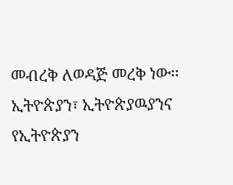መብረቅ ለወዳጅ መረቅ ነው፡፡ ኢትዮጵያን፣ ኢትዮጵያዉያንና የኢትዮጵያን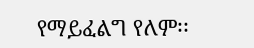የማይፈልግ የለም፡፡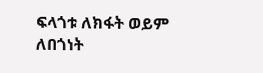ፍላጎቱ ለክፋት ወይም ለበጎነት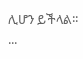ሊሆን ይችላል፡፡...